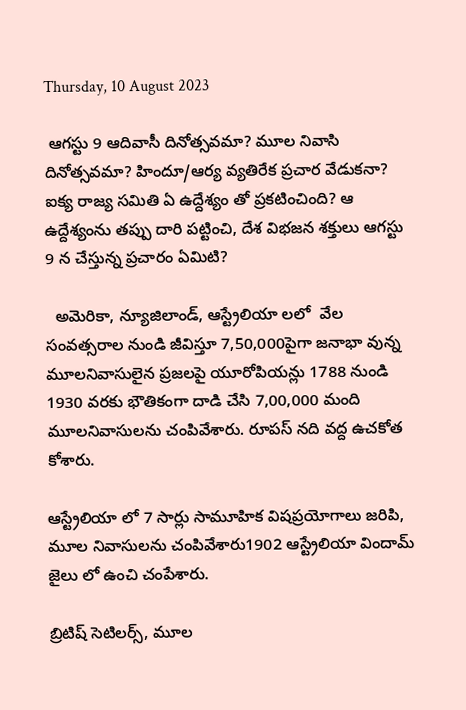Thursday, 10 August 2023

 ఆగస్టు 9 ఆదివాసీ దినోత్సవమా? మూల నివాసి దినోత్సవమా? హిందూ/ఆర్య వ్యతిరేక ప్రచార వేడుకనా? ఐక్య రాజ్య సమితి ఏ ఉద్దేశ్యం తో ప్రకటించింది? ఆ ఉద్దేశ్యంను తప్పు దారి పట్టించి, దేశ విభజన శక్తులు ఆగస్టు 9 న చేస్తున్న ప్రచారం ఏమిటి?

  అమెరికా, న్యూజిలాండ్, ఆస్ట్రేలియా లలో  వేల సంవత్సరాల నుండి జీవిస్తూ 7,50,000పైగా జనాభా వున్న మూలనివాసులైన ప్రజలపై యూరోపియన్లు 1788 నుండి 1930 వరకు భౌతికంగా దాడి చేసి 7,00,000 మంది మూలనివాసులను చంపివేశారు. రూపస్ నది వద్ద ఉచకోత కోశారు.

ఆస్ట్రేలియా లో 7 సార్లు సామూహిక విషప్రయోగాలు జరిపి, మూల నివాసులను చంపివేశారు1902 ఆస్ట్రేలియా విందామ్ జైలు లో ఉంచి చంపేశారు.

బ్రిటిష్ సెటిలర్స్, మూల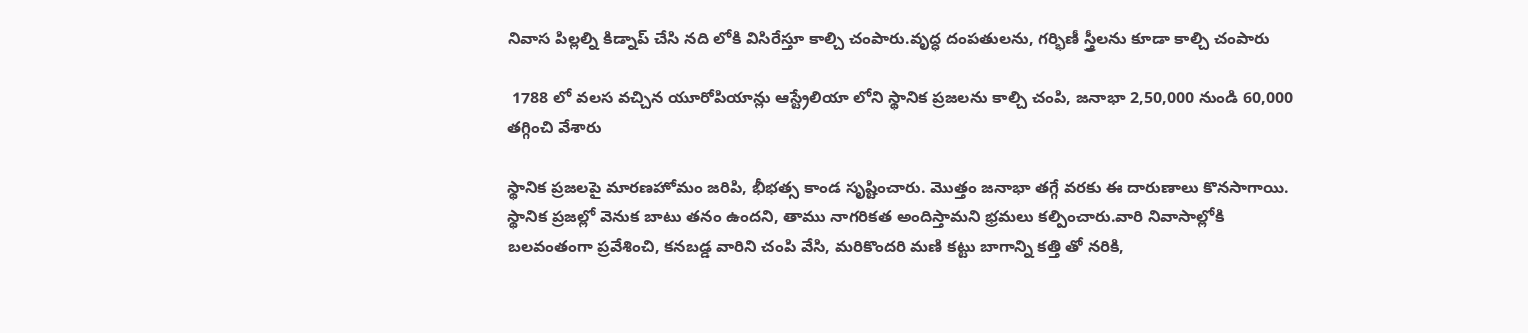నివాస పిల్లల్ని కిడ్నాప్ చేసి నది లోకి విసిరేస్తూ కాల్చి చంపారు.వృద్ధ దంపతులను, గర్భిణీ స్త్రీలను కూడా కాల్చి చంపారు

 1788 లో వలస వచ్చిన యూరోపియాన్లు ఆస్ట్రేలియా లోని స్థానిక ప్రజలను కాల్చి చంపి, జనాభా 2,50,000 నుండి 60,000 తగ్గించి వేశారు

స్థానిక ప్రజలపై మారణహోమం జరిపి, భీభత్స కాండ సృష్టించారు. మొత్తం జనాభా తగ్గే వరకు ఈ దారుణాలు కొనసాగాయి. స్థానిక ప్రజల్లో వెనుక బాటు తనం ఉందని, తాము నాగరికత అందిస్తామని భ్రమలు కల్పించారు.వారి నివాసాల్లోకి బలవంతంగా ప్రవేశించి, కనబడ్డ వారిని చంపి వేసి, మరికొందరి మణి కట్టు బాగాన్ని కత్తి తో నరికి,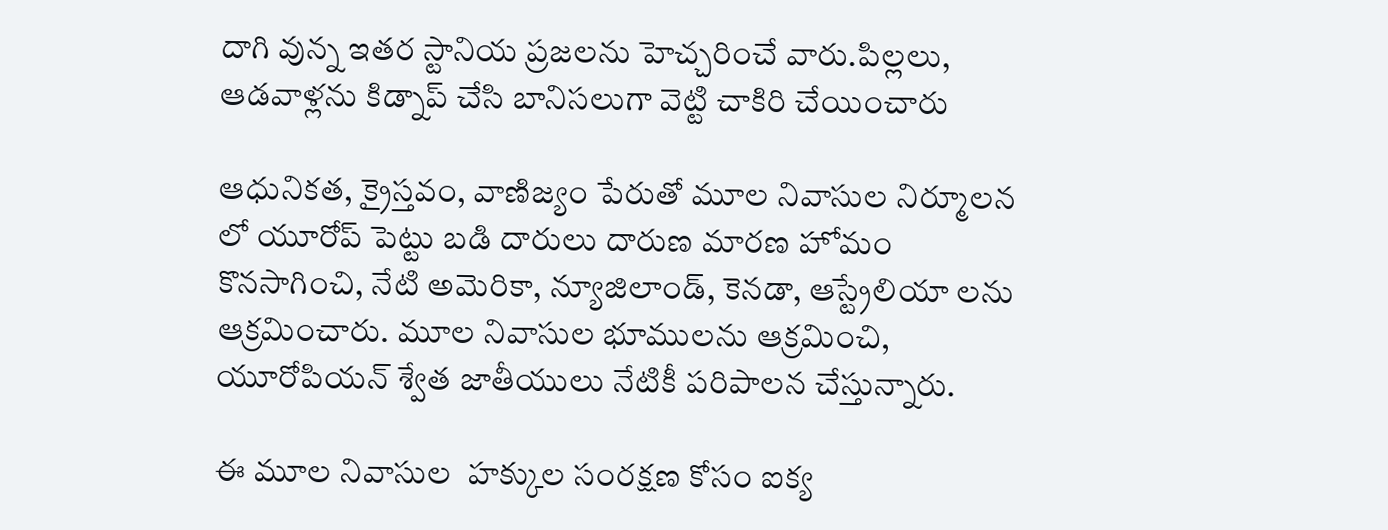దాగి వున్న ఇతర స్టానియ ప్రజలను హెచ్చరించే వారు.పిల్లలు, ఆడవాళ్లను కిడ్నాప్ చేసి బానిసలుగా వెట్టి చాకిరి చేయించారు

ఆధునికత, క్రైస్తవం, వాణిజ్యం పేరుతో మూల నివాసుల నిర్మూలన లో యూరోప్ పెట్టు బడి దారులు దారుణ మారణ హోమం కొనసాగించి, నేటి అమెరికా, న్యూజిలాండ్, కెనడా, ఆస్ట్రేలియా లను ఆక్రమించారు. మూల నివాసుల భూములను ఆక్రమించి, యూరోపియన్ శ్వేత జాతీయులు నేటికీ పరిపాలన చేస్తున్నారు.

ఈ మూల నివాసుల  హక్కుల సంరక్షణ కోసం ఐక్య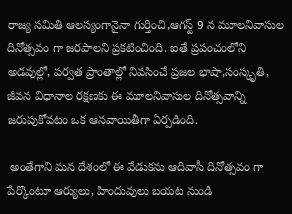రాజ్య సమితి ఆలస్యంగానైనా గుర్తించి,ఆగస్ట్ 9 న మూలనివాసుల దినోత్సవం గా జరపాలని ప్రకటించింది. ఐతే ప్రపంచంలోని అడవుల్లో, పర్వత ప్రాంతాల్లో నివసించే ప్రజల భాషా,సంస్కృతి, జీవన విధానాల రక్షణకు ఈ మూలనివాసుల దినోత్సవాన్ని జరుపుకోవటం ఒక ఆనవాయితీగా ఏర్పడింది.

 అంతేగాని మన దేశంలో ఈ వేడుకను ఆదివాసీ దినోత్సవం గా పేర్కొంటూ ఆర్యులు, హిందువులు బయట నుండి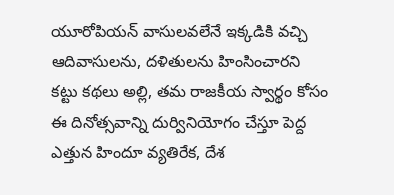యూరోపియన్ వాసులవలేనే ఇక్కడికి వచ్చి ఆదివాసులను, దళితులను హింసించారని కట్టు కథలు అల్లి, తమ రాజకీయ స్వార్థం కోసం ఈ దినోత్సవాన్ని దుర్వినియోగం చేస్తూ పెద్ద ఎత్తున హిందూ వ్యతిరేక, దేశ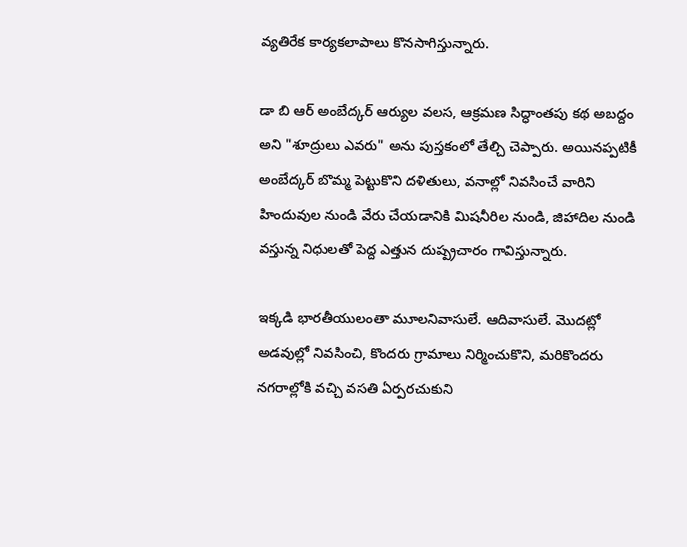వ్యతిరేక కార్యకలాపాలు కొనసాగిస్తున్నారు.

డా బి ఆర్ అంబేద్కర్ ఆర్యుల వలస, ఆక్రమణ సిద్ధాంతపు కథ అబద్దం అని "శూద్రులు ఎవరు" అను పుస్తకంలో తేల్చి చెప్పారు. అయినప్పటికీ అంబేద్కర్ బొమ్మ పెట్టుకొని దళితులు, వనాల్లో నివసించే వారిని హిందువుల నుండి వేరు చేయడానికి మిషనీరిల నుండి, జిహాదిల నుండి వస్తున్న నిధులతో పెద్ద ఎత్తున దుష్ప్రచారం గావిస్తున్నారు.

ఇక్కడి భారతీయులంతా మూలనివాసులే. ఆదివాసులే. మొదట్లో అడవుల్లో నివసించి, కొందరు గ్రామాలు నిర్మించుకొని, మరికొందరు నగరాల్లోకి వచ్చి వసతి ఏర్పరచుకుని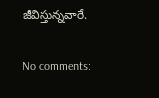జీవిస్తున్నవారే.

No comments: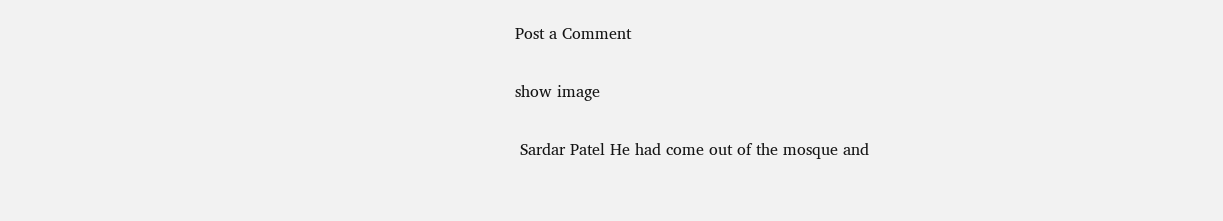Post a Comment

show image

 Sardar Patel He had come out of the mosque and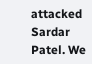attacked Sardar Patel. We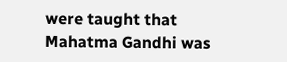were taught that Mahatma Gandhi was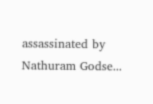assassinated by Nathuram Godse...